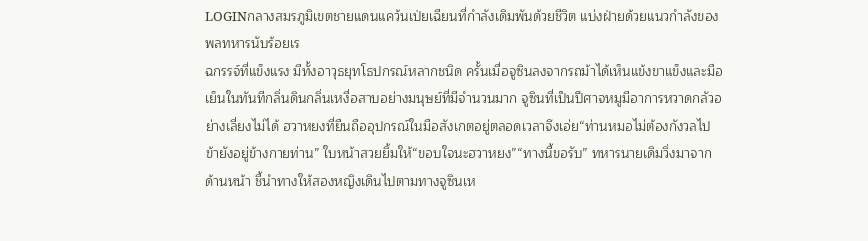LOGINกลางสมรภูมิเขตชายแดนแคว้นเป่ยเฉียนที่กำลังเดิมพันด้วยชีวิต แบ่งฝ่ายด้วยแนวกำลังของพลทหารนับร้อยเร
ฉกรรจ์ที่แข็งแรง มีทั้งอาวุธยุทโธปกรณ์หลากชนิด ครั้นเมื่อจูซินลงจากรถม้าได้เห็นแข้งขาแข็งและมือเย็นในทันทีกลิ่นดินกลิ่นเหงื่อสาบอย่างมนุษย์ที่มีจำนวนมาก จูซินที่เป็นปีศาจหมูมีอาการหวาดกลัวอย่างเลี่ยงไม่ได้ ฮวาหยงที่ยืนถืออุปกรณ์ในมือสังเกตอยู่ตลอดเวลาจึงเอ่ย“ท่านหมอไม่ต้องกังวลไป ข้ายังอยู่ข้างกายท่าน” ใบหน้าสวยยิ้มให้“ขอบใจนะฮวาหยง”“ทางนี้ขอรับ” ทหารนายเดิมวิ่งมาจากด้านหน้า ชี้นำทางให้สองหญิงเดินไปตามทางจูซินเห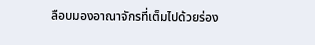ลือบมองอาณาจักรที่เต็มไปด้วยร่อง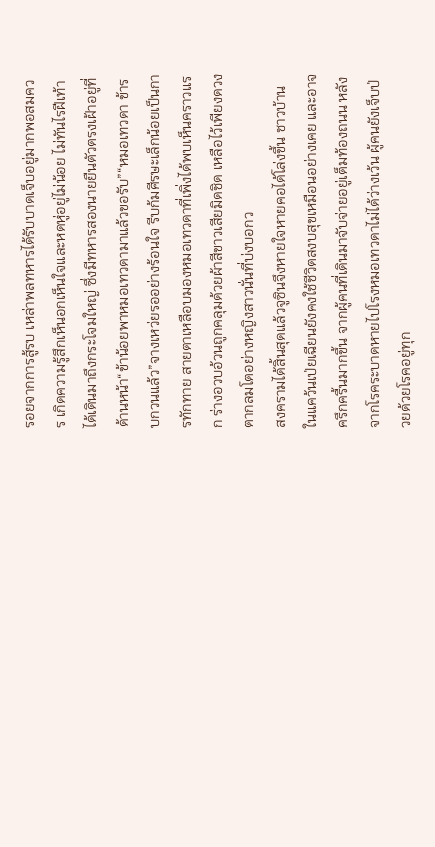รอยจากการสู้รบ เหล่าพลทหารได้รับบาดเจ็บอยู่มากพอสมควร เกิดความรู้สึกเห็นอกเห็นใจและหดหู่อยู่ไม่น้อย ไม่ทันไรฝีเท้าได้เดินมาถึงกระโจมใหญ่ ซึ่งมีทหารสองนายยืนตัวตรงเฝ้าอยู่ที่ด้านหน้า“ข้าน้อยพาหมอเทวดามาแล้วขอรับ”“หมอเทวดา ข้ารบกวนแล้ว”จางเหว่ยรออย่างร้อนใจ รีบก้มศีรษะเล็กน้อยเป็นการทักทาย สายตาเหลือบมองหมอเทวดาที่เพิ่งได้พบเห็นคราวแรก ร่างอวบอ้วนถูกคลุมด้วยผ้าสีขาวเสียมิดชิด เหลือไว้เพียงดวงตากลมโตอย่างหญิงสาวนั่นที่บ่งบอกว
สงครามได้สิ้นสุดแล้วจูซินจึงหายใจหายคอได้โล่งขึ้น ชาวบ้านในแคว้นเป่ยเฉียนยังคงใช้ชีวิตสงบสุขเหมือนอย่างเคย และอาจครึกครื้นมากขึ้น จากผู้คนที่เดินมาจับจ่ายอยู่เต็มท้องถนน หลังจากโรคระบาดหายไปโรงหมอเทวดาไม่ได้ว่างเว้น ผู้คนยังเจ็บป่วยด้วยโรคอยู่ทุก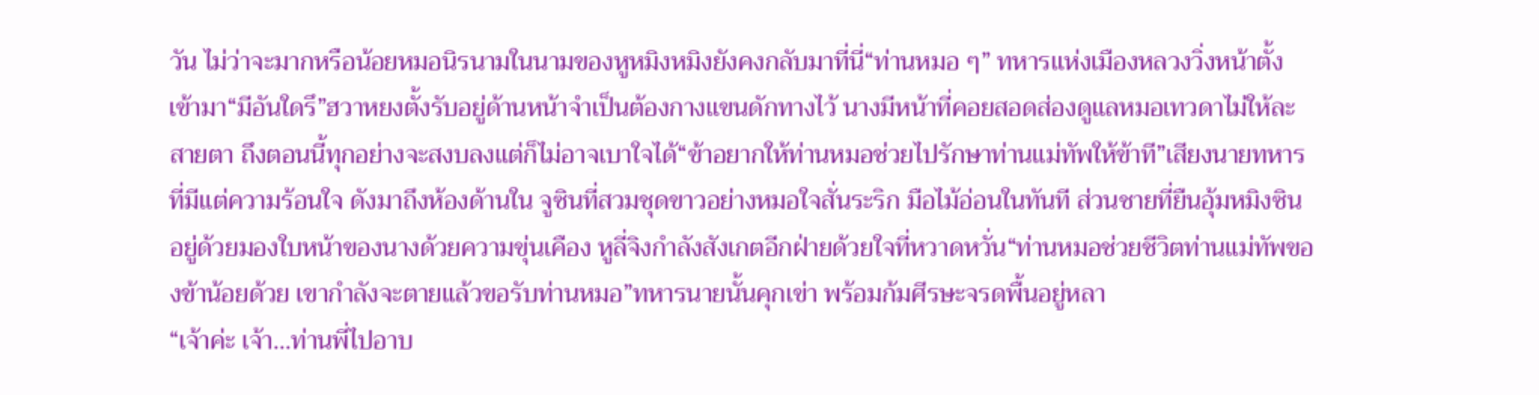วัน ไม่ว่าจะมากหรือน้อยหมอนิรนามในนามของหูหมิงหมิงยังคงกลับมาที่นี่“ท่านหมอ ๆ” ทหารแห่งเมืองหลวงวิ่งหน้าตั้งเข้ามา“มีอันใดรึ”ฮวาหยงตั้งรับอยู่ด้านหน้าจำเป็นต้องกางแขนดักทางไว้ นางมีหน้าที่คอยสอดส่องดูแลหมอเทวดาไม่ให้ละสายตา ถึงตอนนี้ทุกอย่างจะสงบลงแต่ก็ไม่อาจเบาใจได้“ข้าอยากให้ท่านหมอช่วยไปรักษาท่านแม่ทัพให้ข้าที”เสียงนายทหารที่มีแต่ความร้อนใจ ดังมาถึงห้องด้านใน จูซินที่สวมชุดขาวอย่างหมอใจสั่นระริก มือไม้อ่อนในทันที ส่วนชายที่ยืนอุ้มหมิงซินอยู่ด้วยมองใบหน้าของนางด้วยความขุ่นเคือง หูลี่จิงกำลังสังเกตอีกฝ่ายด้วยใจที่หวาดหวั่น“ท่านหมอช่วยชีวิตท่านแม่ทัพของข้าน้อยด้วย เขากำลังจะตายแล้วขอรับท่านหมอ”ทหารนายนั้นคุกเข่า พร้อมก้มศีรษะจรดพื้นอยู่หลา
“เจ้าค่ะ เจ้า...ท่านพี่ไปอาบ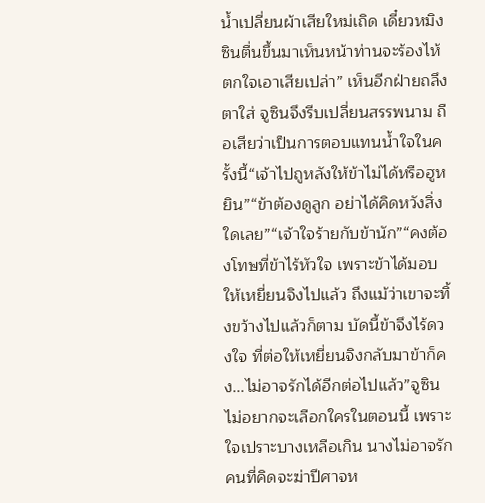น้ำเปลี่ยนผ้าเสียใหม่เถิด เดี๋ยวหมิงซินตื่นขึ้นมาเห็นหน้าท่านจะร้องไห้ตกใจเอาเสียเปล่า” เห็นอีกฝ่ายถลึงตาใส่ จูซินจึงรีบเปลี่ยนสรรพนาม ถือเสียว่าเป็นการตอบแทนน้ำใจในครั้งนี้“เจ้าไปถูหลังให้ข้าไม่ได้หรือฮูหยิน”“ข้าต้องดูลูก อย่าได้คิดหวังสิ่งใดเลย”“เจ้าใจร้ายกับข้านัก”“คงต้องโทษที่ข้าไร้หัวใจ เพราะข้าได้มอบให้เหยี่ยนจิงไปแล้ว ถึงแม้ว่าเขาจะทิ้งขว้างไปแล้วก็ตาม บัดนี้ข้าจึงไร้ดวงใจ ที่ต่อให้เหยี่ยนจิงกลับมาข้าก็คง...ไม่อาจรักได้อีกต่อไปแล้ว”จูซินไม่อยากจะเลือกใครในตอนนี้ เพราะใจเปราะบางเหลือเกิน นางไม่อาจรักคนที่คิดจะฆ่าปีศาจห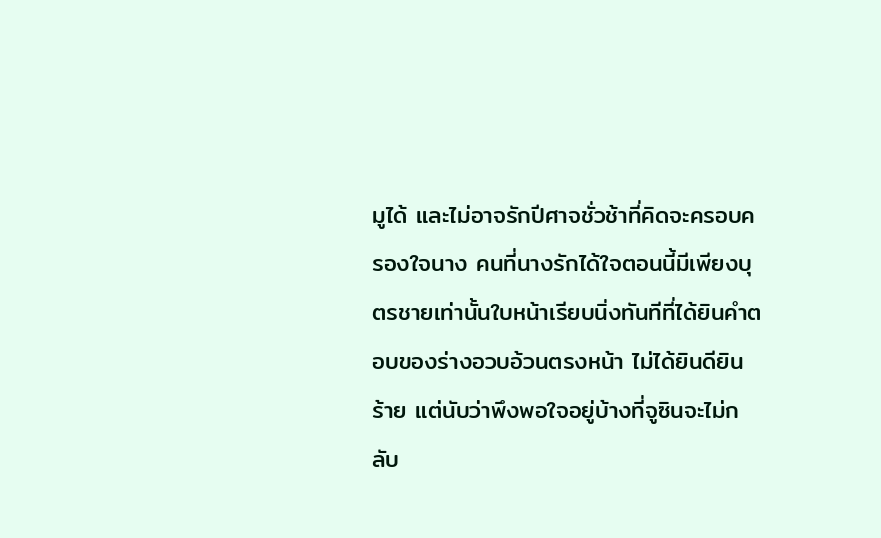มูได้ และไม่อาจรักปีศาจชั่วช้าที่คิดจะครอบครองใจนาง คนที่นางรักได้ใจตอนนี้มีเพียงบุตรชายเท่านั้นใบหน้าเรียบนิ่งทันทีที่ได้ยินคำตอบของร่างอวบอ้วนตรงหน้า ไม่ได้ยินดียินร้าย แต่นับว่าพึงพอใจอยู่บ้างที่จูซินจะไม่กลับ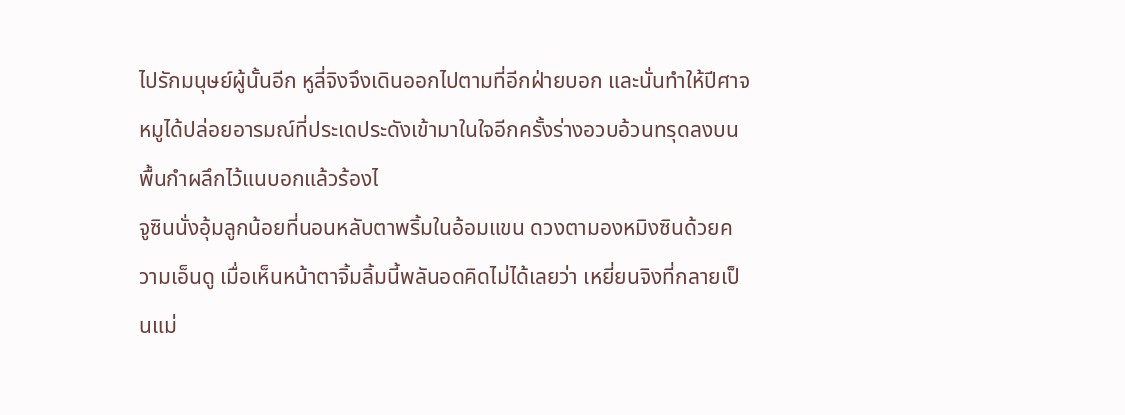ไปรักมนุษย์ผู้นั้นอีก หูลี่จิงจึงเดินออกไปตามที่อีกฝ่ายบอก และนั่นทำให้ปีศาจหมูได้ปล่อยอารมณ์ที่ประเดประดังเข้ามาในใจอีกครั้งร่างอวบอ้วนทรุดลงบนพื้นกำผลึกไว้แนบอกแล้วร้องไ
จูซินนั่งอุ้มลูกน้อยที่นอนหลับตาพริ้มในอ้อมแขน ดวงตามองหมิงซินด้วยความเอ็นดู เมื่อเห็นหน้าตาจิ้มลิ้มนี้พลันอดคิดไม่ได้เลยว่า เหยี่ยนจิงที่กลายเป็นแม่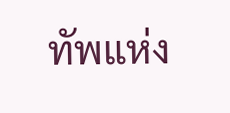ทัพแห่ง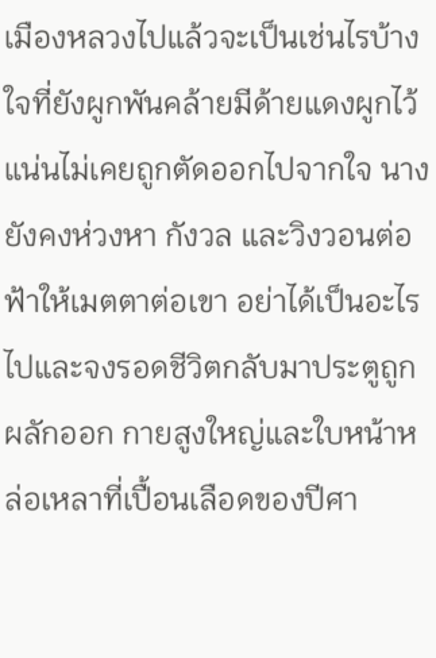เมืองหลวงไปแล้วจะเป็นเช่นไรบ้าง ใจที่ยังผูกพันคล้ายมีด้ายแดงผูกไว้แน่นไม่เคยถูกตัดออกไปจากใจ นางยังคงห่วงหา กังวล และวิงวอนต่อฟ้าให้เมตตาต่อเขา อย่าได้เป็นอะไรไปและจงรอดชีวิตกลับมาประตูถูกผลักออก กายสูงใหญ่และใบหน้าหล่อเหลาที่เปื้อนเลือดของปีศา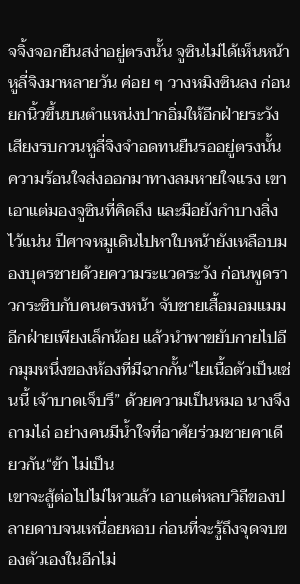จจิ้งจอกยืนสง่าอยู่ตรงนั้น จูซินไม่ได้เห็นหน้าหูลี่จิงมาหลายวัน ค่อย ๆ วางหมิงซินลง ก่อนยกนิ้วขึ้นบนตำแหน่งปากอิ่มให้อีกฝ่ายระวังเสียงรบกวนหูลี่จิงจำอดทนยืนรออยู่ตรงนั้น ความร้อนใจส่งออกมาทางลมหายใจแรง เขาเอาแต่มองจูซินที่คิดถึง และมือยังกำบางสิ่งไว้แน่น ปีศาจหมูเดินไปหาใบหน้ายังเหลือบมองบุตรชายด้วยความระแวดระวัง ก่อนพูดราวกระซิบกับคนตรงหน้า จับชายเสื้อมอมแมมอีกฝ่ายเพียงเล็กน้อย แล้วนำพาขยับกายไปอีกมุมหนึ่งของห้องที่มีฉากกั้น“ไยเนื้อตัวเป็นเช่นนี้ เจ้าบาดเจ็บรึ” ด้วยความเป็นหมอ นางจึงถามไถ่ อย่างคนมีน้ำใจที่อาศัยร่วมชายคาเดียวกัน“ข้า ไม่เป็น
เขาจะสู้ต่อไปไม่ไหวแล้ว เอาแต่หลบวิถีของปลายดาบจนเหนื่อยหอบ ก่อนที่จะรู้ถึงจุดจบของตัวเองในอีกไม่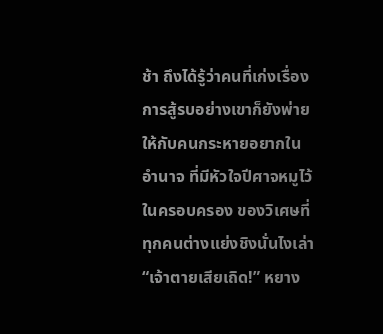ช้า ถึงได้รู้ว่าคนที่เก่งเรื่องการสู้รบอย่างเขาก็ยังพ่ายให้กับคนกระหายอยากในอำนาจ ที่มีหัวใจปีศาจหมูไว้ในครอบครอง ของวิเศษที่ทุกคนต่างแย่งชิงนั่นไงเล่า“เจ้าตายเสียเถิด!” หยาง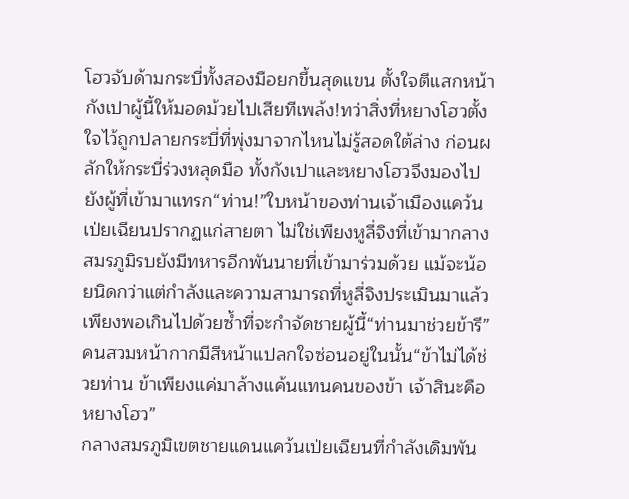โฮวจับด้ามกระบี่ทั้งสองมือยกขึ้นสุดแขน ตั้งใจตีแสกหน้ากังเปาผู้นี้ให้มอดม้วยไปเสียทีเพล้ง!ทว่าสิ่งที่หยางโฮวตั้งใจไว้ถูกปลายกระบี่ที่พุ่งมาจากไหนไม่รู้สอดใต้ล่าง ก่อนผลักให้กระบี่ร่วงหลุดมือ ทั้งกังเปาและหยางโฮวจึงมองไปยังผู้ที่เข้ามาแทรก“ท่าน!”ใบหน้าของท่านเจ้าเมืองแคว้นเป่ยเฉียนปรากฏแก่สายตา ไม่ใช่เพียงหูลี่จิงที่เข้ามากลางสมรภูมิรบยังมีทหารอีกพันนายที่เข้ามาร่วมด้วย แม้จะน้อยนิดกว่าแต่กำลังและความสามารถที่หูลี่จิงประเมินมาแล้ว เพียงพอเกินไปด้วยซ้ำที่จะกำจัดชายผู้นี้“ท่านมาช่วยข้ารึ” คนสวมหน้ากากมีสีหน้าแปลกใจซ่อนอยู่ในนั้น“ข้าไม่ได้ช่วยท่าน ข้าเพียงแค่มาล้างแค้นแทนคนของข้า เจ้าสินะคือหยางโฮว”
กลางสมรภูมิเขตชายแดนแคว้นเป่ยเฉียนที่กำลังเดิมพัน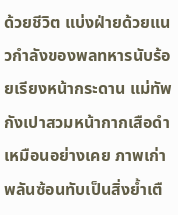ด้วยชีวิต แบ่งฝ่ายด้วยแนวกำลังของพลทหารนับร้อยเรียงหน้ากระดาน แม่ทัพกังเปาสวมหน้ากากเสือดำเหมือนอย่างเคย ภาพเก่าพลันซ้อนทับเป็นสิ่งย้ำเตื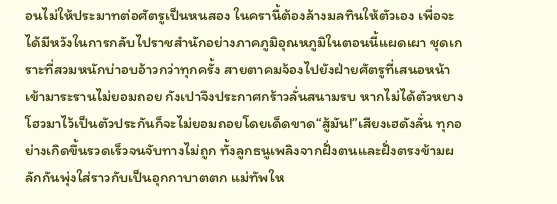อนไม่ให้ประมาทต่อศัตรูเป็นหนสอง ในครานี้ต้องล้างมลทินให้ตัวเอง เพื่อจะได้มีหวังในการกลับไปราชสำนักอย่างภาคภูมิอุณหภูมิในตอนนี้แผดเผา ชุดเกราะที่สวมหนักบ่าอบอ้าวกว่าทุกครั้ง สายตาคมจ้องไปยังฝ่ายศัตรูที่เสนอหน้าเข้ามาระรานไม่ยอมถอย กังเปาจึงประกาศกร้าวลั่นสนามรบ หากไม่ได้ตัวหยางโฮวมาไว้เป็นตัวประกันก็จะไม่ยอมถอยโดยเด็ดขาด“สู้มัน!”เสียงเฮดังลั่น ทุกอย่างเกิดขึ้นรวดเร็วจนจับทางไม่ถูก ทั้งลูกธนูเพลิงจากฝั่งตนและฝั่งตรงข้ามผลักกันพุ่งใส่ราวกับเป็นอุกกาบาตตก แม่ทัพให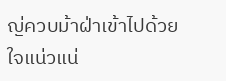ญ่ควบม้าฝ่าเข้าไปด้วยใจแน่วแน่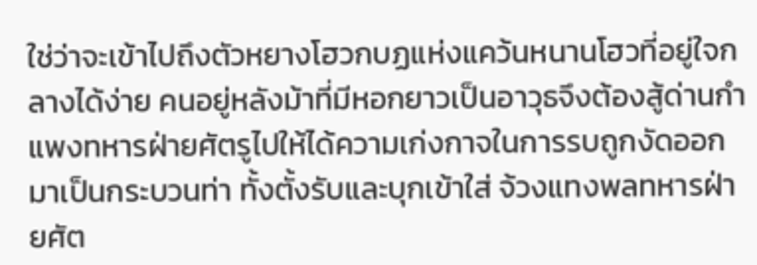ใช่ว่าจะเข้าไปถึงตัวหยางโฮวกบฏแห่งแคว้นหนานโฮวที่อยู่ใจกลางได้ง่าย คนอยู่หลังม้าที่มีหอกยาวเป็นอาวุธจึงต้องสู้ด่านกำแพงทหารฝ่ายศัตรูไปให้ได้ความเก่งกาจในการรบถูกงัดออกมาเป็นกระบวนท่า ทั้งตั้งรับและบุกเข้าใส่ จ้วงแทงพลทหารฝ่ายศัต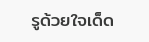รูด้วยใจเด็ด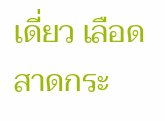เดี่ยว เลือดสาดกระ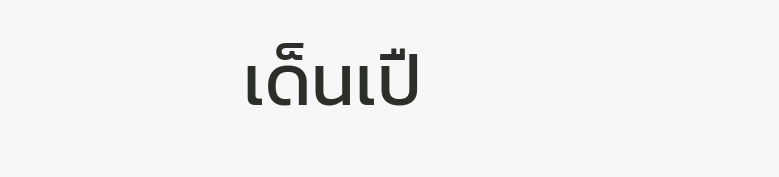เด็นเปื